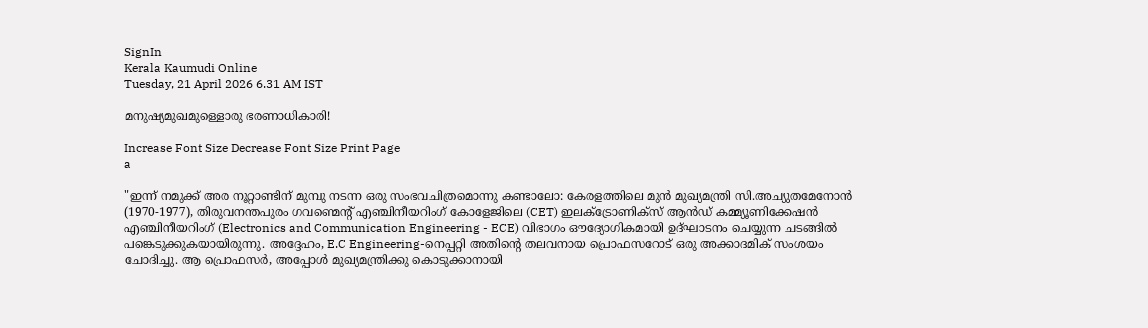SignIn
Kerala Kaumudi Online
Tuesday, 21 April 2026 6.31 AM IST

മനുഷ്യമുഖമുള്ളൊരു ഭരണാധികാരി!

Increase Font Size Decrease Font Size Print Page
a

"ഇന്ന് നമുക്ക് അര നൂറ്റാണ്ടിന് മുമ്പു നടന്ന ഒരു സംഭവചിത്രമൊന്നു കണ്ടാലോ: കേരളത്തിലെ മുൻ മുഖ്യമന്ത്രി സി.അച്യുതമേനോൻ (1970-1977), തിരുവനന്തപുരം ഗവണ്മെൻ്റ് എഞ്ചിനീയറിംഗ് കോളേജിലെ (CET) ഇലക്ട്രോണിക്സ് ആൻഡ് കമ്മ്യൂണിക്കേഷൻ എഞ്ചിനീയറിംഗ് (Electronics and Communication Engineering - ECE) വിഭാഗം ഔദ്യോഗികമായി ഉദ്ഘാടനം ചെയ്യുന്ന ചടങ്ങിൽ പങ്കെടുക്കുകയായിരുന്നു. അദ്ദേഹം, E.C Engineering-നെപ്പറ്റി അതിന്റെ തലവനായ പ്രൊഫസറോട് ഒരു അക്കാദമിക് സംശയം ചോദിച്ചു. ആ പ്രൊഫസർ, അപ്പോൾ മുഖ്യമന്ത്രിക്കു കൊടുക്കാനായി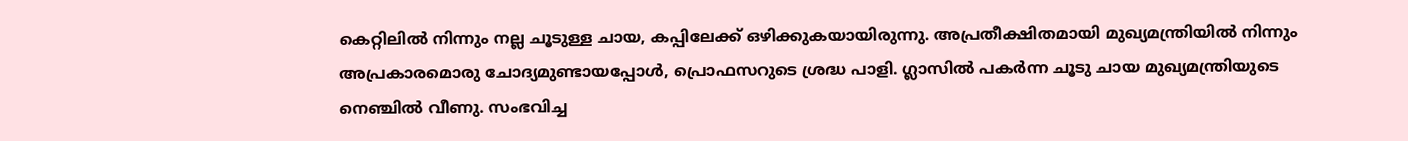കെറ്റിലിൽ നിന്നും നല്ല ചൂടുള്ള ചായ, കപ്പിലേക്ക് ഒഴിക്കുകയായിരുന്നു. അപ്രതീക്ഷിതമായി മുഖ്യമന്ത്രിയിൽ നിന്നും അപ്രകാരമൊരു ചോദ്യമുണ്ടായപ്പോൾ, പ്രൊഫസറുടെ ശ്രദ്ധ പാളി. ഗ്ലാസിൽ പകർന്ന ചൂടു ചായ മുഖ്യമന്ത്രിയുടെ നെഞ്ചിൽ വീണു. സംഭവിച്ച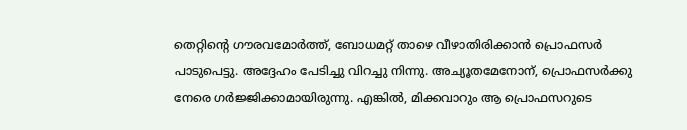തെറ്റിന്റെ ഗൗരവമോർത്ത്, ബോധമറ്റ് താഴെ വീഴാതിരിക്കാൻ പ്രൊഫസർ പാടുപെട്ടു. അദ്ദേഹം പേടിച്ചു വിറച്ചു നിന്നു. അച്യൂതമേനോന്, പ്രൊഫസർക്കു നേരെ ഗർജ്ജിക്കാമായിരുന്നു. എങ്കിൽ, മിക്കവാറും ആ പ്രൊഫസറുടെ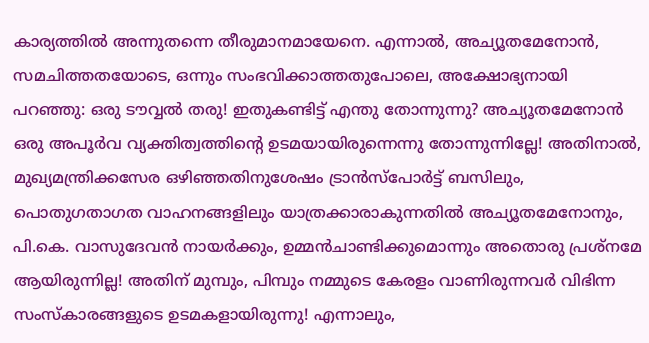കാര്യത്തിൽ അന്നുതന്നെ തീരുമാനമായേനെ. എന്നാൽ, അച്യൂതമേനോൻ, സമചിത്തതയോടെ, ഒന്നും സംഭവിക്കാത്തതുപോലെ, അക്ഷോഭ്യനായി പറഞ്ഞു: ഒരു ടൗവ്വൽ തരു! ഇതുകണ്ടിട്ട് എന്തു തോന്നുന്നു? അച്യൂതമേനോൻ ഒരു അപൂർവ വ്യക്തിത്വത്തിന്റെ ഉടമയായിരുന്നെന്നു തോന്നുന്നില്ലേ! അതിനാൽ, മുഖ്യമന്ത്രിക്കസേര ഒഴിഞ്ഞതിനുശേഷം ട്രാൻസ്പോർട്ട് ബസിലും, പൊതുഗതാഗത വാഹനങ്ങളിലും യാത്രക്കാരാകുന്നതിൽ അച്യൂതമേനോനും, പി.കെ. വാസുദേവൻ നായർക്കും, ഉമ്മൻചാണ്ടിക്കുമൊന്നും അതൊരു പ്രശ്നമേ ആയിരുന്നില്ല! അതിന് മുമ്പും, പിമ്പും നമ്മുടെ കേരളം വാണിരുന്നവർ വിഭിന്ന സംസ്കാരങ്ങളുടെ ഉടമകളായിരുന്നു! എന്നാലും,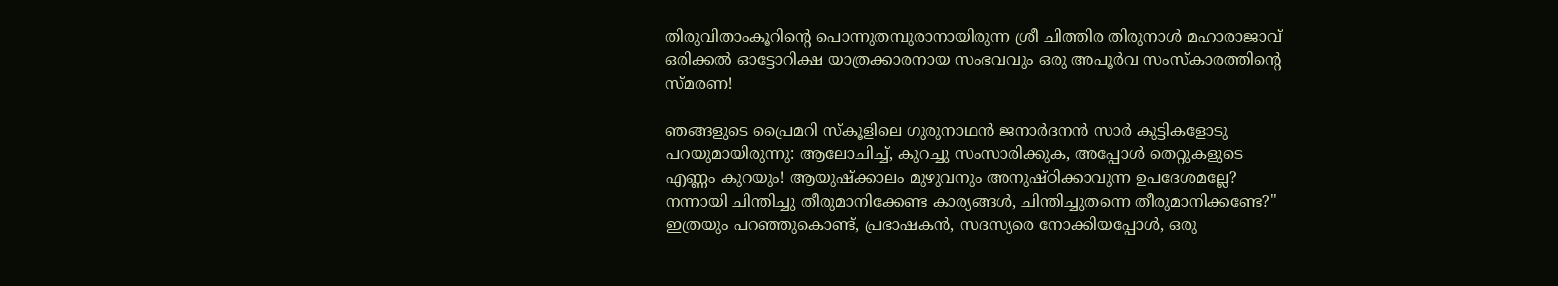തിരുവിതാംകൂറിന്റെ പൊന്നുതമ്പുരാനായിരുന്ന ശ്രീ ചിത്തിര തിരുനാൾ മഹാരാജാവ് ഒരിക്കൽ ഓട്ടോറിക്ഷ യാത്രക്കാരനായ സംഭവവും ഒരു അപൂർവ സംസ്‌കാരത്തിന്റെ സ്മരണ!

ഞങ്ങളുടെ പ്രൈമറി സ്‌കൂളിലെ ഗുരുനാഥൻ ജനാർദനൻ സാർ കുട്ടികളോടു പറയുമായിരുന്നു: ആലോചിച്ച്, കുറച്ചു സംസാരിക്കുക, അപ്പോൾ തെറ്റുകളുടെ എണ്ണം കുറയും! ആയുഷ്ക്കാലം മുഴുവനും അനുഷ്ഠിക്കാവുന്ന ഉപദേശമല്ലേ? നന്നായി ചിന്തിച്ചു തീരുമാനിക്കേണ്ട കാര്യങ്ങൾ, ചിന്തിച്ചുതന്നെ തീരുമാനിക്കണ്ടേ?" ഇത്രയും പറഞ്ഞുകൊണ്ട്, പ്രഭാഷകൻ, സദസ്യരെ നോക്കിയപ്പോൾ, ഒരു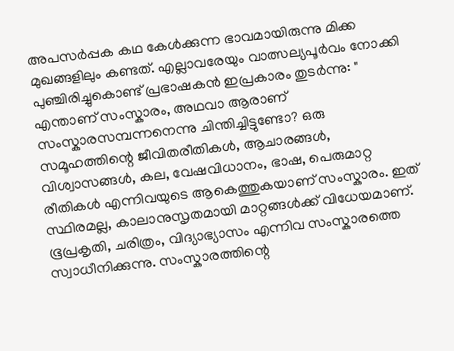അപസർപ്പക കഥ കേൾക്കുന്ന ഭാവമായിരുന്നു മിക്ക മുഖങ്ങളിലും കണ്ടത്. എല്ലാവരേയും വാത്സല്യപൂർവം നോക്കി പുഞ്ചിരിച്ചുകൊണ്ട് പ്രഭാഷകൻ ഇപ്രകാരം തുടർന്നു: " എന്താണ് സംസ്കാരം, അഥവാ ആരാണ് സംസ്കാരസമ്പന്നനെന്നു ചിന്തിച്ചിട്ടുണ്ടോ? ഒരു സമൂഹത്തിന്റെ ജീവിതരീതികൾ, ആചാരങ്ങൾ, വിശ്വാസങ്ങൾ, കല, വേഷവിധാനം, ഭാഷ, പെരുമാറ്റ രീതികൾ എന്നിവയുടെ ആകെത്തുകയാണ് സംസ്കാരം. ഇത് സ്ഥിരമല്ല, കാലാനുസൃതമായി മാറ്റങ്ങൾക്ക് വിധേയമാണ്. ഭൂപ്രകൃതി, ചരിത്രം, വിദ്യാഭ്യാസം എന്നിവ സംസ്കാരത്തെ സ്വാധീനിക്കുന്നു. സംസ്കാരത്തിന്റെ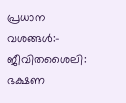പ്രധാന വശങ്ങൾ:- ജീവിതശൈലി: ഭക്ഷണ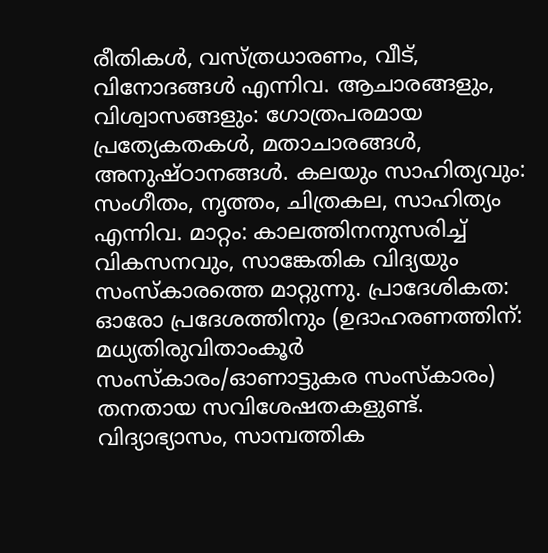രീതികൾ, വസ്ത്രധാരണം, വീട്, വിനോദങ്ങൾ എന്നിവ. ആചാരങ്ങളും, വിശ്വാസങ്ങളും: ഗോത്രപരമായ പ്രത്യേകതകൾ, മതാചാരങ്ങൾ, അനുഷ്ഠാനങ്ങൾ. കലയും സാഹിത്യവും: സംഗീതം, നൃത്തം, ചിത്രകല, സാഹിത്യം എന്നിവ. മാറ്റം: കാലത്തിനനുസരിച്ച് വികസനവും, സാങ്കേതിക വിദ്യയും സംസ്കാരത്തെ മാറ്റുന്നു. പ്രാദേശികത: ഓരോ പ്രദേശത്തിനും (ഉദാഹരണത്തിന്: മധ്യതിരുവിതാംകൂർ സംസ്കാരം/ഓണാട്ടുകര സംസ്കാരം) തനതായ സവിശേഷതകളുണ്ട്. വിദ്യാഭ്യാസം, സാമ്പത്തിക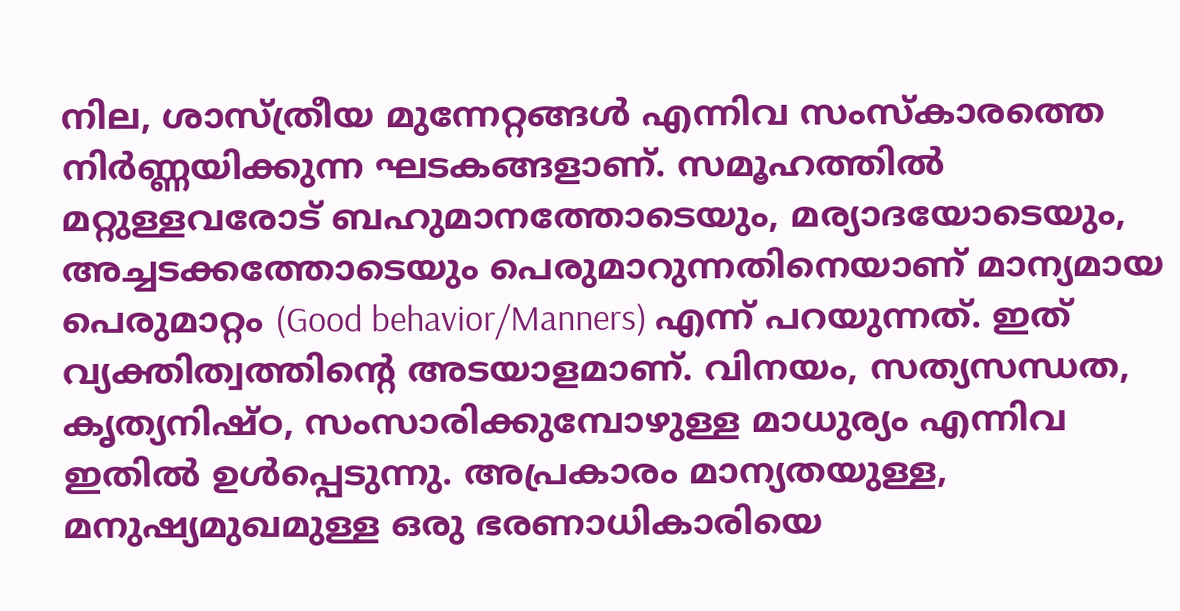നില, ശാസ്ത്രീയ മുന്നേറ്റങ്ങൾ എന്നിവ സംസ്കാരത്തെ നിർണ്ണയിക്കുന്ന ഘടകങ്ങളാണ്. സമൂഹത്തിൽ മറ്റുള്ളവരോട് ബഹുമാനത്തോടെയും, മര്യാദയോടെയും, അച്ചടക്കത്തോടെയും പെരുമാറുന്നതിനെയാണ് മാന്യമായ പെരുമാറ്റം (Good behavior/Manners) എന്ന് പറയുന്നത്. ഇത് വ്യക്തിത്വത്തിന്റെ അടയാളമാണ്. വിനയം, സത്യസന്ധത, കൃത്യനിഷ്ഠ, സംസാരിക്കുമ്പോഴുള്ള മാധുര്യം എന്നിവ ഇതിൽ ഉൾപ്പെടുന്നു. അപ്രകാരം മാന്യതയുള്ള, മനുഷ്യമുഖമുള്ള ഒരു ഭരണാധികാരിയെ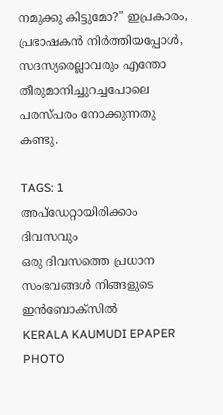നമുക്കു കിട്ടുമോ?" ഇപ്രകാരം, പ്രഭാഷകൻ നിർത്തിയപ്പോൾ, സദസ്യരെല്ലാവരും എന്തോ തീരുമാനിച്ചുറച്ചപോലെ പരസ്പരം നോക്കുന്നതു കണ്ടു.

TAGS: 1
അപ്ഡേറ്റായിരിക്കാം ദിവസവും
ഒരു ദിവസത്തെ പ്രധാന സംഭവങ്ങൾ നിങ്ങളുടെ ഇൻബോക്സിൽ
KERALA KAUMUDI EPAPER
PHOTO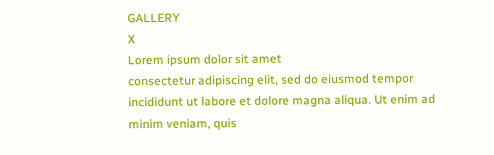GALLERY
X
Lorem ipsum dolor sit amet
consectetur adipiscing elit, sed do eiusmod tempor incididunt ut labore et dolore magna aliqua. Ut enim ad minim veniam, quis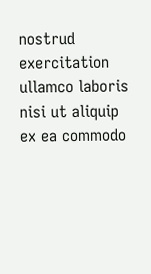nostrud exercitation ullamco laboris nisi ut aliquip ex ea commodo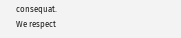consequat.
We respect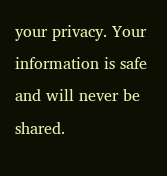your privacy. Your information is safe and will never be shared.